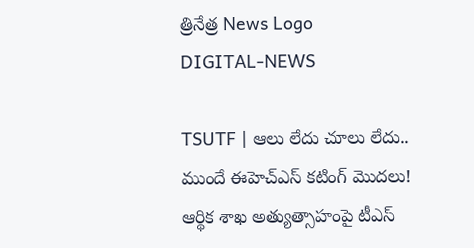త్రినేత్ర News Logo
DIGITAL-NEWS

TSUTF | ఆలు లేదు చూలు లేదు.. ముందే ఈహెచ్ఎస్ కటింగ్ మొదలు! ఆర్థిక శాఖ అత్యుత్సాహంపై టీఎస్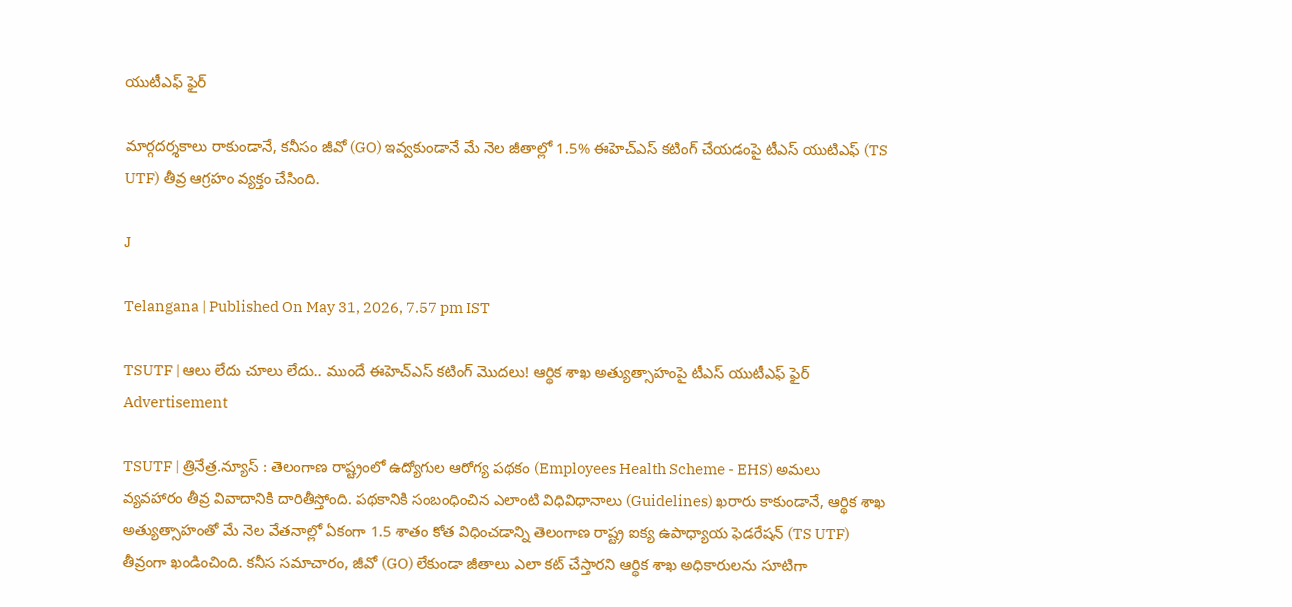యుటీఎఫ్ ఫైర్

మార్గదర్శకాలు రాకుండానే, కనీసం జీవో (GO) ఇవ్వకుండానే మే నెల జీతాల్లో 1.5% ఈహెచ్ఎస్ కటింగ్ చేయడంపై టీఎస్ యుటిఎఫ్ (TS UTF) తీవ్ర ఆగ్రహం వ్యక్తం చేసింది.

J

Telangana | Published On May 31, 2026, 7.57 pm IST

TSUTF | ఆలు లేదు చూలు లేదు.. ముందే ఈహెచ్ఎస్ కటింగ్ మొదలు! ఆర్థిక శాఖ అత్యుత్సాహంపై టీఎస్ యుటీఎఫ్ ఫైర్
Advertisement

TSUTF | త్రినేత్ర.న్యూస్ : తెలంగాణ రాష్ట్రంలో ఉద్యోగుల ఆరోగ్య పథకం (Employees Health Scheme - EHS) అమలు వ్యవహారం తీవ్ర వివాదానికి దారితీస్తోంది. పథకానికి సంబంధించిన ఎలాంటి విధివిధానాలు (Guidelines) ఖరారు కాకుండానే, ఆర్థిక శాఖ అత్యుత్సాహంతో మే నెల వేతనాల్లో ఏకంగా 1.5 శాతం కోత విధించడాన్ని తెలంగాణ రాష్ట్ర ఐక్య ఉపాధ్యాయ ఫెడరేషన్ (TS UTF) తీవ్రంగా ఖండించింది. కనీస సమాచారం, జీవో (GO) లేకుండా జీతాలు ఎలా కట్ చేస్తారని ఆర్థిక శాఖ అధికారులను సూటిగా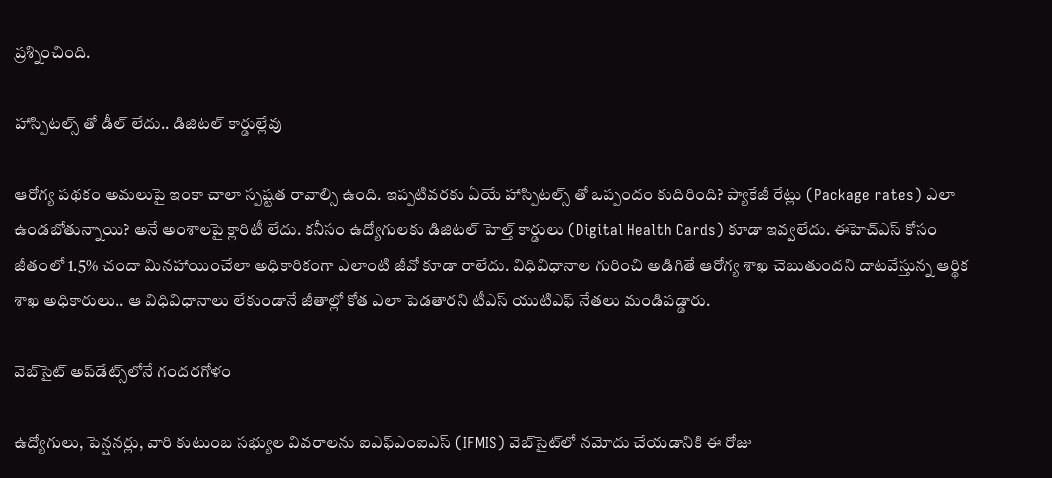ప్రశ్నించింది.

హాస్పిటల్స్ తో డీల్ లేదు.. డిజిటల్ కార్డుల్లేవు

ఆరోగ్య పథకం అమలుపై ఇంకా చాలా స్పష్టత రావాల్సి ఉంది. ఇప్పటివరకు ఏయే హాస్పిటల్స్ తో ఒప్పందం కుదిరింది? ప్యాకేజీ రేట్లు (Package rates) ఎలా ఉండబోతున్నాయి? అనే అంశాలపై క్లారిటీ లేదు. కనీసం ఉద్యోగులకు డిజిటల్ హెల్త్ కార్డులు (Digital Health Cards) కూడా ఇవ్వలేదు. ఈహెచ్ఎస్ కోసం జీతంలో 1.5% చందా మినహాయించేలా అధికారికంగా ఎలాంటి జీవో కూడా రాలేదు. విధివిధానాల గురించి అడిగితే ఆరోగ్య శాఖ చెబుతుందని దాటవేస్తున్న ఆర్థిక శాఖ అధికారులు.. ఆ విధివిధానాలు లేకుండానే జీతాల్లో కోత ఎలా పెడతారని టీఎస్ యుటిఎఫ్ నేతలు మండిపడ్డారు.

వెబ్‌సైట్ అప్‌డేట్స్‌లోనే గందరగోళం

ఉద్యోగులు, పెన్షనర్లు, వారి కుటుంబ సభ్యుల వివరాలను ఐఎఫ్ఎంఐఎస్ (IFMIS) వెబ్‌సైట్‌లో నమోదు చేయడానికి ఈ రోజు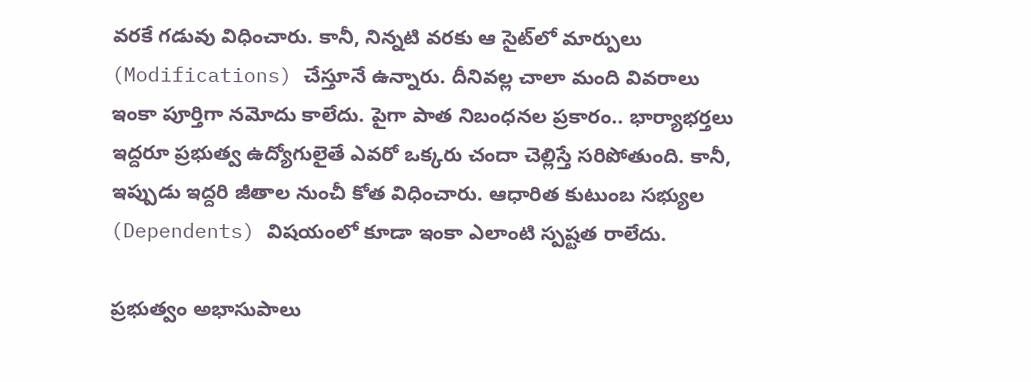వరకే గడువు విధించారు. కానీ, నిన్నటి వరకు ఆ సైట్‌లో మార్పులు (Modifications) చేస్తూనే ఉన్నారు. దీనివల్ల చాలా మంది వివరాలు ఇంకా పూర్తిగా నమోదు కాలేదు. పైగా పాత నిబంధనల ప్రకారం.. భార్యాభర్తలు ఇద్దరూ ప్రభుత్వ ఉద్యోగులైతే ఎవరో ఒక్కరు చందా చెల్లిస్తే సరిపోతుంది. కానీ, ఇప్పుడు ఇద్దరి జీతాల నుంచీ కోత విధించారు. ఆధారిత కుటుంబ సభ్యుల (Dependents) విషయంలో కూడా ఇంకా ఎలాంటి స్పష్టత రాలేదు.

ప్రభుత్వం అభాసుపాలు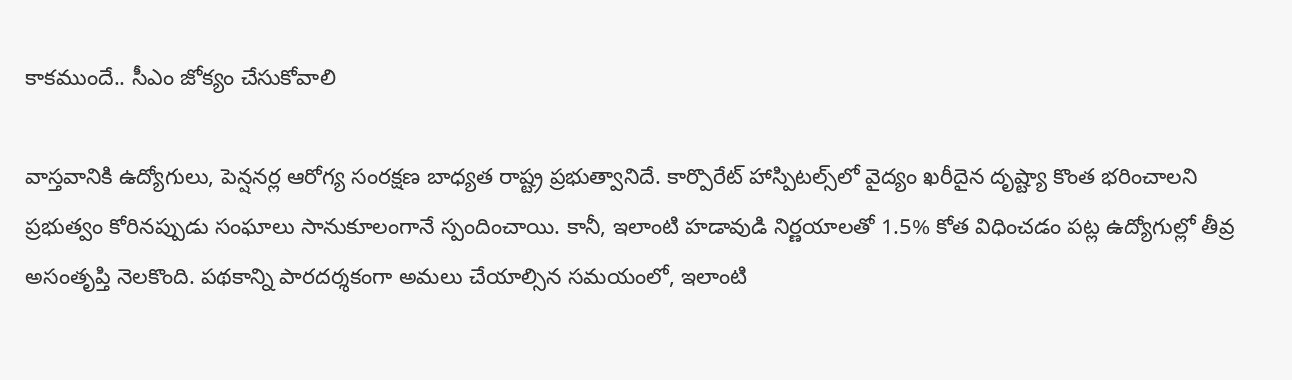కాకముందే.. సీఎం జోక్యం చేసుకోవాలి

వాస్తవానికి ఉద్యోగులు, పెన్షనర్ల ఆరోగ్య సంరక్షణ బాధ్యత రాష్ట్ర ప్రభుత్వానిదే. కార్పొరేట్ హాస్పిటల్స్‌లో వైద్యం ఖరీదైన దృష్ట్యా కొంత భరించాలని ప్రభుత్వం కోరినప్పుడు సంఘాలు సానుకూలంగానే స్పందించాయి. కానీ, ఇలాంటి హడావుడి నిర్ణయాలతో 1.5% కోత విధించడం పట్ల ఉద్యోగుల్లో తీవ్ర అసంతృప్తి నెలకొంది. పథకాన్ని పారదర్శకంగా అమలు చేయాల్సిన సమయంలో, ఇలాంటి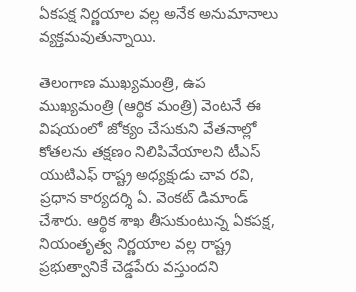ఏకపక్ష నిర్ణయాల వల్ల అనేక అనుమానాలు వ్యక్తమవుతున్నాయి.

తెలంగాణ ముఖ్యమంత్రి, ఉప ముఖ్యమంత్రి (ఆర్థిక మంత్రి) వెంటనే ఈ విషయంలో జోక్యం చేసుకుని వేతనాల్లో కోతలను తక్షణం నిలిపివేయాలని టీఎస్ యుటిఎఫ్ రాష్ట్ర అధ్యక్షుడు చావ రవి, ప్రధాన కార్యదర్శి ఏ. వెంకట్ డిమాండ్ చేశారు. ఆర్థిక శాఖ తీసుకుంటున్న ఏకపక్ష, నియంతృత్వ నిర్ణయాల వల్ల రాష్ట్ర ప్రభుత్వానికే చెడ్డపేరు వస్తుందని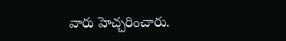వారు హెచ్చరించారు.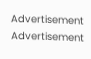Advertisement
Advertisement